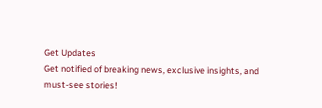Get Updates
Get notified of breaking news, exclusive insights, and must-see stories!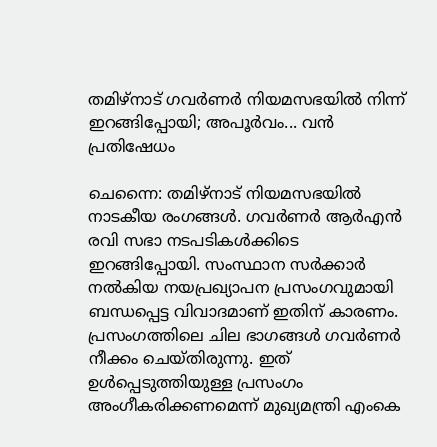തമിഴ്‌നാട് ഗവര്‍ണര്‍ നിയമസഭയില്‍ നിന്ന് ഇറങ്ങിപ്പോയി; അപൂര്‍വം... വന്‍ പ്രതിഷേധം

ചെന്നൈ: തമിഴ്‌നാട് നിയമസഭയില്‍ നാടകീയ രംഗങ്ങള്‍. ഗവര്‍ണര്‍ ആര്‍എന്‍ രവി സഭാ നടപടികള്‍ക്കിടെ ഇറങ്ങിപ്പോയി. സംസ്ഥാന സര്‍ക്കാര്‍ നല്‍കിയ നയപ്രഖ്യാപന പ്രസംഗവുമായി ബന്ധപ്പെട്ട വിവാദമാണ് ഇതിന് കാരണം. പ്രസംഗത്തിലെ ചില ഭാഗങ്ങള്‍ ഗവര്‍ണര്‍ നീക്കം ചെയ്തിരുന്നു. ഇത് ഉള്‍പ്പെടുത്തിയുള്ള പ്രസംഗം അംഗീകരിക്കണമെന്ന് മുഖ്യമന്ത്രി എംകെ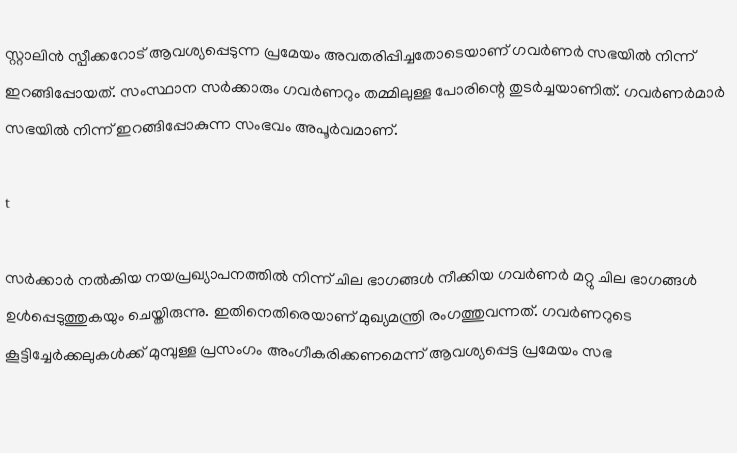സ്റ്റാലിന്‍ സ്പീക്കറോട് ആവശ്യപ്പെടുന്ന പ്രമേയം അവതരിപ്പിച്ചതോടെയാണ് ഗവര്‍ണര്‍ സഭയില്‍ നിന്ന് ഇറങ്ങിപ്പോയത്. സംസ്ഥാന സര്‍ക്കാരും ഗവര്‍ണറും തമ്മിലുള്ള പോരിന്റെ തുടര്‍ച്ചയാണിത്. ഗവര്‍ണര്‍മാര്‍ സഭയില്‍ നിന്ന് ഇറങ്ങിപ്പോകുന്ന സംഭവം അപൂര്‍വമാണ്.

t

സര്‍ക്കാര്‍ നല്‍കിയ നയപ്രഖ്യാപനത്തില്‍ നിന്ന് ചില ഭാഗങ്ങള്‍ നീക്കിയ ഗവര്‍ണര്‍ മറ്റു ചില ഭാഗങ്ങള്‍ ഉള്‍പ്പെടുത്തുകയും ചെയ്തിരുന്നു. ഇതിനെതിരെയാണ് മുഖ്യമന്ത്രി രംഗത്തുവന്നത്. ഗവര്‍ണറുടെ കൂട്ടിച്ചേര്‍ക്കലുകള്‍ക്ക് മുമ്പുള്ള പ്രസംഗം അംഗീകരിക്കണമെന്ന് ആവശ്യപ്പെട്ട പ്രമേയം സഭ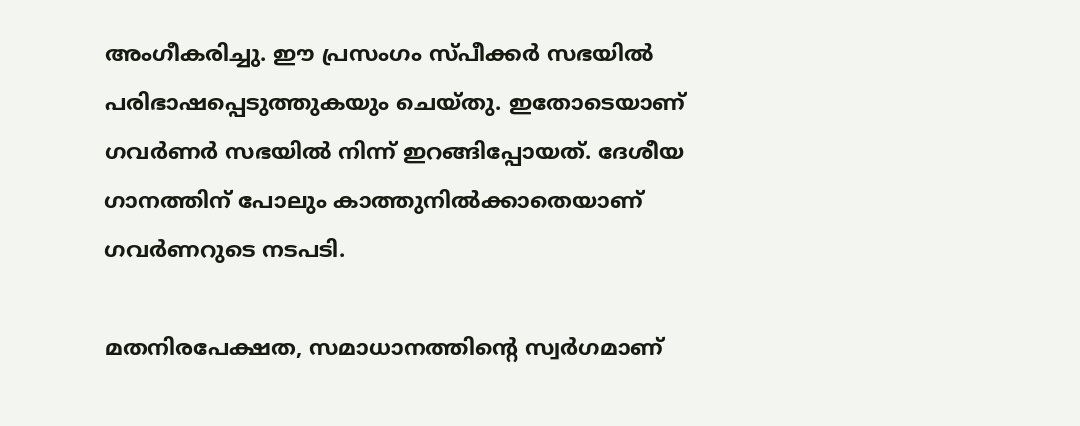അംഗീകരിച്ചു. ഈ പ്രസംഗം സ്പീക്കര്‍ സഭയില്‍ പരിഭാഷപ്പെടുത്തുകയും ചെയ്തു. ഇതോടെയാണ് ഗവര്‍ണര്‍ സഭയില്‍ നിന്ന് ഇറങ്ങിപ്പോയത്. ദേശീയ ഗാനത്തിന് പോലും കാത്തുനില്‍ക്കാതെയാണ് ഗവര്‍ണറുടെ നടപടി.

മതനിരപേക്ഷത, സമാധാനത്തിന്റെ സ്വര്‍ഗമാണ്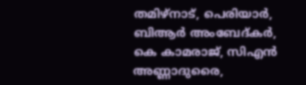തമിഴ്‌നാട്, പെരിയാര്‍, ബിആര്‍ അംബേദ്കര്‍, കെ കാമരാജ്, സിഎന്‍ അണ്ണാദുരൈ,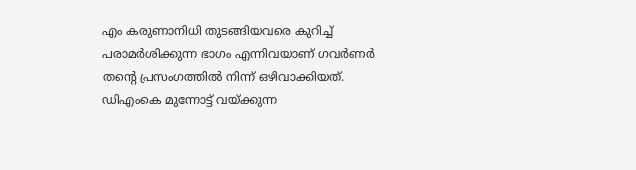എം കരുണാനിധി തുടങ്ങിയവരെ കുറിച്ച് പരാമര്‍ശിക്കുന്ന ഭാഗം എന്നിവയാണ് ഗവര്‍ണര്‍ തന്റെ പ്രസംഗത്തില്‍ നിന്ന് ഒഴിവാക്കിയത്. ഡിഎംകെ മുന്നോട്ട് വയ്ക്കുന്ന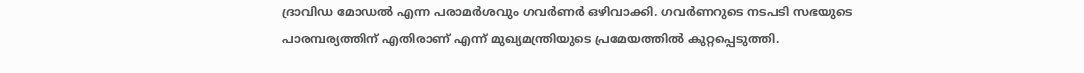ദ്രാവിഡ മോഡല്‍ എന്ന പരാമര്‍ശവും ഗവര്‍ണര്‍ ഒഴിവാക്കി. ഗവര്‍ണറുടെ നടപടി സഭയുടെ പാരമ്പര്യത്തിന് എതിരാണ് എന്ന് മുഖ്യമന്ത്രിയുടെ പ്രമേയത്തില്‍ കുറ്റപ്പെടുത്തി.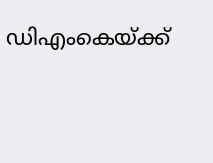ഡിഎംകെയ്ക്ക്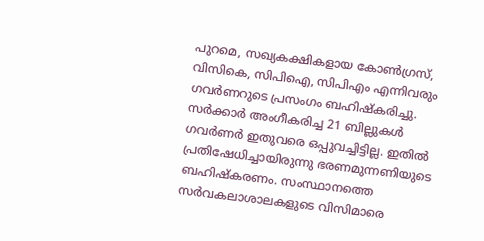പുറമെ, സഖ്യകക്ഷികളായ കോണ്‍ഗ്രസ്, വിസികെ, സിപിഐ, സിപിഎം എന്നിവരും ഗവര്‍ണറുടെ പ്രസംഗം ബഹിഷ്‌കരിച്ചു. സര്‍ക്കാര്‍ അംഗീകരിച്ച 21 ബില്ലുകള്‍ ഗവര്‍ണര്‍ ഇതുവരെ ഒപ്പുവച്ചിട്ടില്ല. ഇതില്‍ പ്രതിഷേധിച്ചായിരുന്നു ഭരണമുന്നണിയുടെ ബഹിഷ്‌കരണം. സംസ്ഥാനത്തെ സര്‍വകലാശാലകളുടെ വിസിമാരെ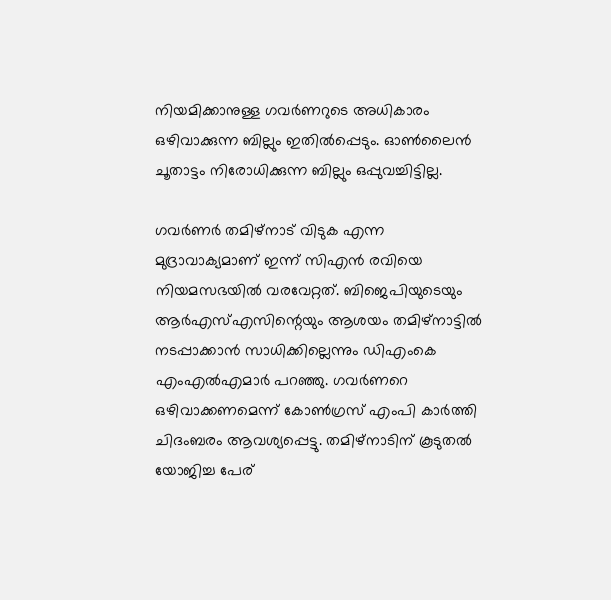നിയമിക്കാനുള്ള ഗവര്‍ണറുടെ അധികാരം ഒഴിവാക്കുന്ന ബില്ലും ഇതില്‍പ്പെടും. ഓണ്‍ലൈന്‍ ചൂതാട്ടം നിരോധിക്കുന്ന ബില്ലും ഒപ്പുവച്ചിട്ടില്ല.

ഗവര്‍ണര്‍ തമിഴ്‌നാട് വിടുക എന്ന മുദ്രാവാക്യമാണ് ഇന്ന് സിഎന്‍ രവിയെ നിയമസഭയില്‍ വരവേറ്റത്. ബിജെപിയുടെയും ആര്‍എസ്എസിന്റെയും ആശയം തമിഴ്‌നാട്ടില്‍ നടപ്പാക്കാന്‍ സാധിക്കില്ലെന്നും ഡിഎംകെ എംഎല്‍എമാര്‍ പറഞ്ഞു. ഗവര്‍ണറെ ഒഴിവാക്കണമെന്ന് കോണ്‍ഗ്രസ് എംപി കാര്‍ത്തി ചിദംബരം ആവശ്യപ്പെട്ടു. തമിഴ്‌നാടിന് കൂടുതല്‍ യോജിച്ച പേര്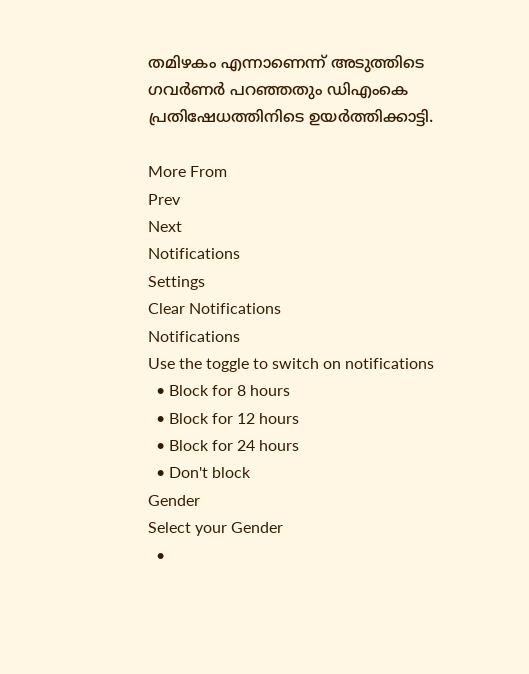തമിഴകം എന്നാണെന്ന് അടുത്തിടെ ഗവര്‍ണര്‍ പറഞ്ഞതും ഡിഎംകെ പ്രതിഷേധത്തിനിടെ ഉയര്‍ത്തിക്കാട്ടി.

More From
Prev
Next
Notifications
Settings
Clear Notifications
Notifications
Use the toggle to switch on notifications
  • Block for 8 hours
  • Block for 12 hours
  • Block for 24 hours
  • Don't block
Gender
Select your Gender
  •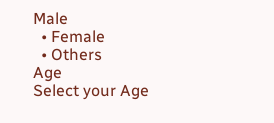Male
  • Female
  • Others
Age
Select your Age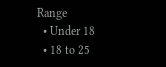Range
  • Under 18
  • 18 to 25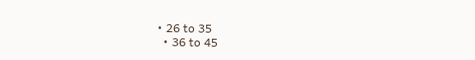• 26 to 35
  • 36 to 45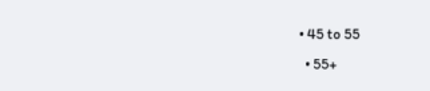• 45 to 55
  • 55+